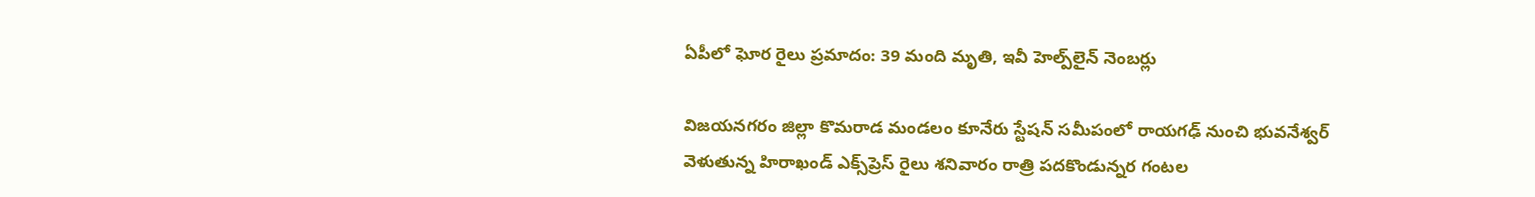ఏపీలో ఘోర రైలు ప్రమాదం: 39 మంది మృతి, ఇవీ హెల్ప్‌లైన్ నెంబర్లు

విజయనగరం జిల్లా కొమరాడ మండలం కూనేరు స్టేషన్ సమీపంలో రాయగఢ్‌ నుంచి భువనేశ్వర్‌ వెళుతున్న హిరాఖండ్‌ ఎక్స్‌ప్రెస్‌ రైలు శనివారం రాత్రి పదకొండున్నర గంటల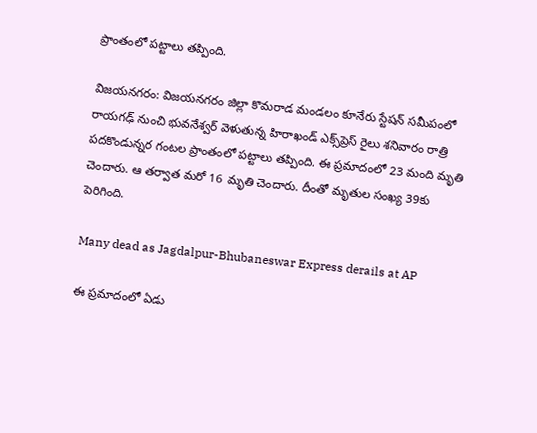ప్రాంతంలో పట్టాలు తప్పింది.

విజయనగరం: విజయనగరం జిల్లా కొమరాడ మండలం కూనేరు స్టేషన్ సమీపంలో రాయగఢ్‌ నుంచి భువనేశ్వర్‌ వెళుతున్న హిరాఖండ్‌ ఎక్స్‌ప్రెస్‌ రైలు శనివారం రాత్రి పదకొండున్నర గంటల ప్రాంతంలో పట్టాలు తప్పింది. ఈ ప్రమాదంలో 23 మంది మృతి చెందారు. ఆ తర్వాత మరో 16 మృతి చెందారు. దీంతో మృతుల సంఖ్య 39కు పెరిగింది.

Many dead as Jagdalpur-Bhubaneswar Express derails at AP

ఈ ప్రమాదంలో ఏడు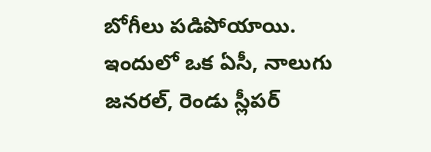బోగీలు పడిపోయాయి. ఇందులో ఒక ఏసీ, నాలుగు జనరల్‌, రెండు స్లీపర్‌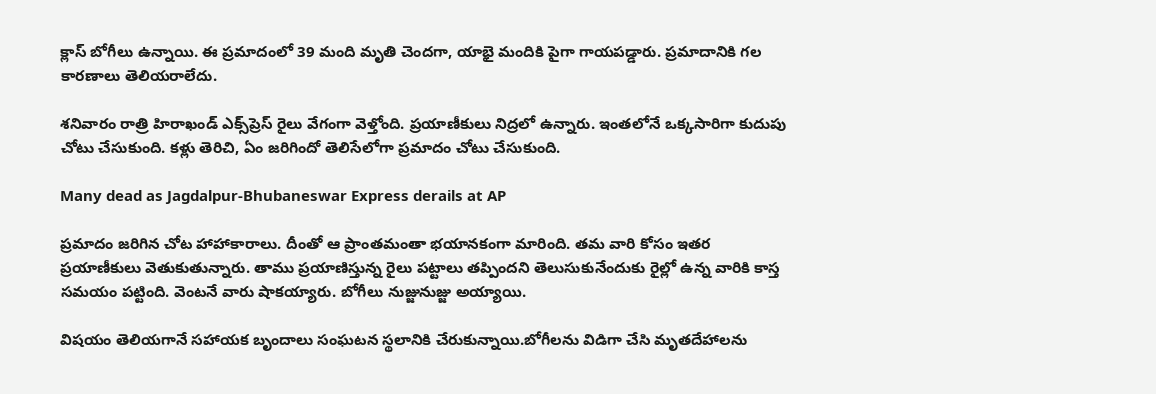క్లాస్‌ బోగీలు ఉన్నాయి. ఈ ప్రమాదంలో 39 మంది మృతి చెందగా, యాభై మందికి పైగా గాయపడ్డారు. ప్రమాదానికి గల కారణాలు తెలియరాలేదు.

శనివారం రాత్రి హిరాఖండ్ ఎక్స్‌ప్రెస్ రైలు వేగంగా వెళ్తోంది. ప్రయాణీకులు నిద్రలో ఉన్నారు. ఇంతలోనే ఒక్కసారిగా కుదుపు చోటు చేసుకుంది. కళ్లు తెరిచి, ఏం జరిగిందో తెలిసేలోగా ప్రమాదం చోటు చేసుకుంది.

Many dead as Jagdalpur-Bhubaneswar Express derails at AP

ప్రమాదం జరిగిన చోట హాహాకారాలు. దీంతో ఆ ప్రాంతమంతా భయానకంగా మారింది. తమ వారి కోసం ఇతర ప్రయాణీకులు వెతుకుతున్నారు. తాము ప్రయాణిస్తున్న రైలు పట్టాలు తప్పిందని తెలుసుకునేందుకు రైల్లో ఉన్న వారికి కాస్త సమయం పట్టింది. వెంటనే వారు షాకయ్యారు. బోగీలు నుజ్జునుజ్జు అయ్యాయి.

విషయం తెలియగానే సహాయక బృందాలు సంఘటన స్థలానికి చేరుకున్నాయి.బోగీలను విడిగా చేసి మృతదేహాలను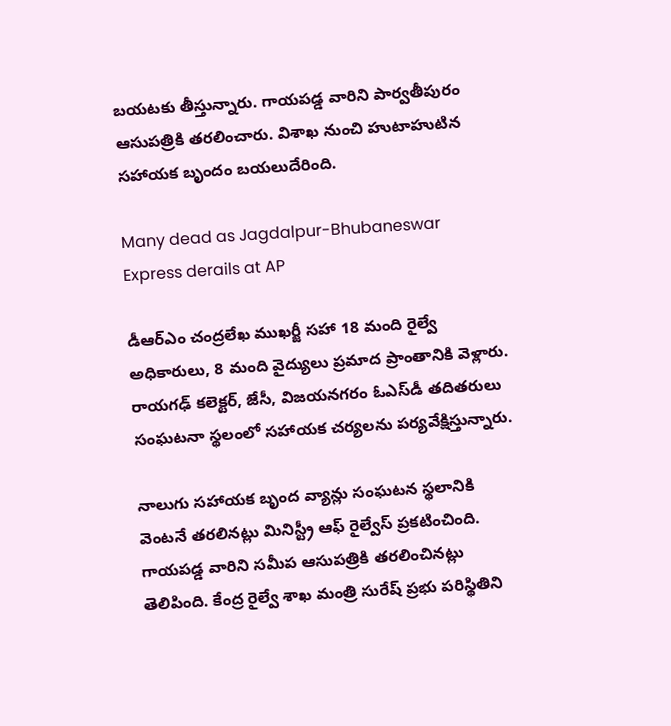బయటకు తీస్తున్నారు. గాయపడ్డ వారిని పార్వతీపురం ఆసుపత్రికి తరలించారు. విశాఖ నుంచి హుటాహుటిన సహాయక బృందం బయలుదేరింది.

Many dead as Jagdalpur-Bhubaneswar Express derails at AP

డీఆర్‌ఎం చంద్రలేఖ ముఖర్జీ సహా 18 మంది రైల్వే అధికారులు, 8 మంది వైద్యులు ప్రమాద ప్రాంతానికి వెళ్లారు. రాయగఢ్‌ కలెక్టర్‌, జేసీ, విజయనగరం ఓఎస్‌డీ తదితరులు సంఘటనా స్థలంలో సహాయక చర్యలను పర్యవేక్షిస్తున్నారు.

నాలుగు సహాయక బృంద వ్యాన్లు సంఘటన స్థలానికి వెంటనే తరలినట్లు మినిస్ట్రీ ఆఫ్ రైల్వేస్ ప్రకటించింది. గాయపడ్డ వారిని సమీప ఆసుపత్రికి తరలించినట్లు తెలిపింది. కేంద్ర రైల్వే శాఖ మంత్రి సురేష్ ప్రభు పరిస్థితిని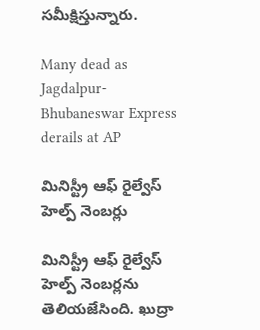సమీక్షిస్తున్నారు.

Many dead as Jagdalpur-Bhubaneswar Express derails at AP

మినిస్ట్రీ ఆఫ్ రైల్వేస్ హెల్ప్ నెంబర్లు

మినిస్ట్రీ ఆఫ్ రైల్వేస్ హెల్ప్ నెంబర్లను తెలియజేసింది. ఖుద్రా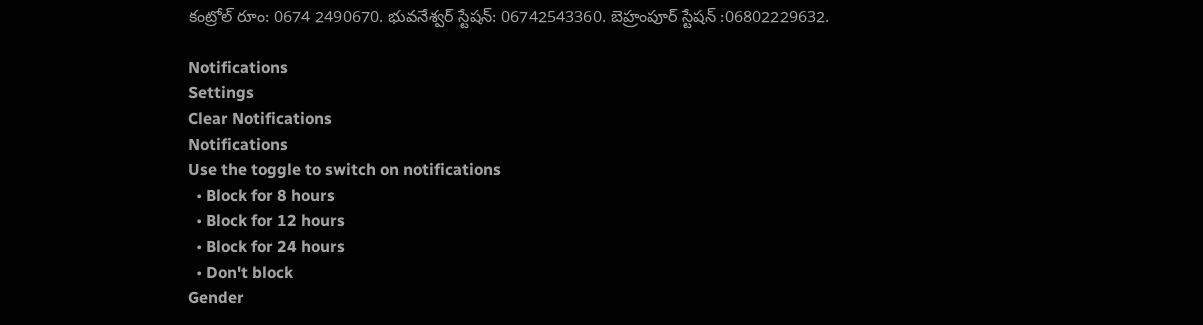కంట్రోల్ రూం: 0674 2490670. భువనేశ్వర్ స్టేషన్: 06742543360. బెహ్రంపూర్ స్టేషన్ :06802229632.

Notifications
Settings
Clear Notifications
Notifications
Use the toggle to switch on notifications
  • Block for 8 hours
  • Block for 12 hours
  • Block for 24 hours
  • Don't block
Gender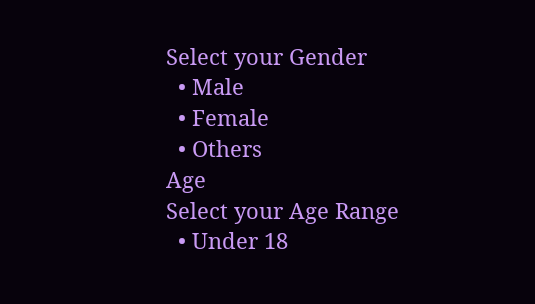Select your Gender
  • Male
  • Female
  • Others
Age
Select your Age Range
  • Under 18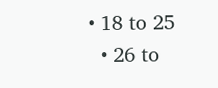• 18 to 25
  • 26 to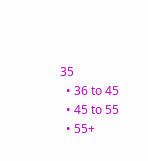35
  • 36 to 45
  • 45 to 55
  • 55+